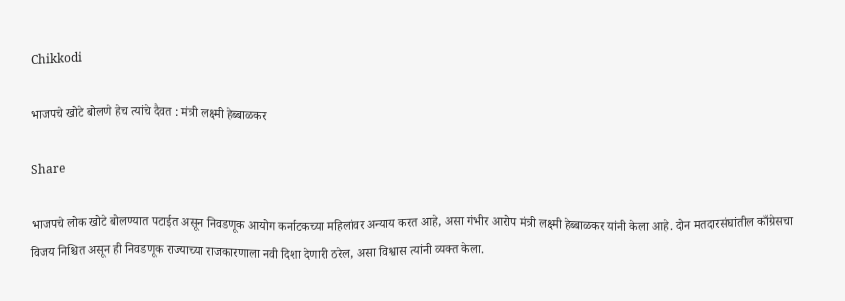Chikkodi

भाजपचे खोटे बोलणे हेच त्यांचे दैवत : मंत्री लक्ष्मी हेब्बाळकर

Share

भाजपचे लोक खोटे बोलण्यात पटाईत असून निवडणूक आयोग कर्नाटकच्या महिलांवर अन्याय करत आहे, असा गंभीर आरोप मंत्री लक्ष्मी हेब्बाळकर यांनी केला आहे. दोन मतदारसंघांतील काँग्रेसचा विजय निश्चित असून ही निवडणूक राज्याच्या राजकारणाला नवी दिशा देणारी ठरेल, असा विश्वास त्यांनी व्यक्त केला.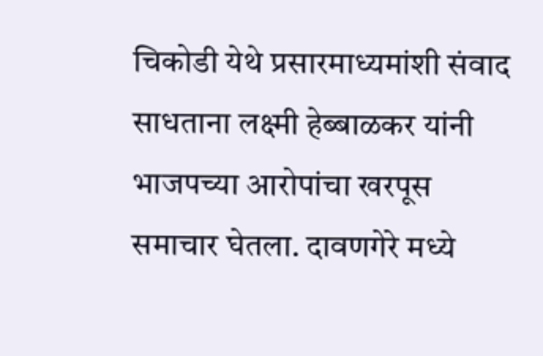चिकोडी येथे प्रसारमाध्यमांशी संवाद साधताना लक्ष्मी हेब्बाळकर यांनी भाजपच्या आरोपांचा खरपूस समाचार घेतला. दावणगेरे मध्ये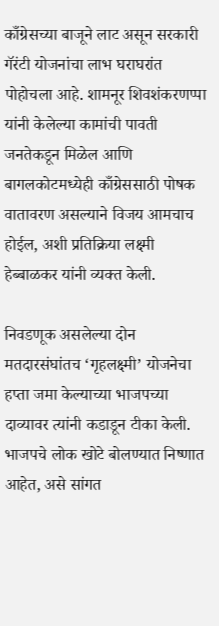काँग्रेसच्या बाजूने लाट असून सरकारी गॅरंटी योजनांचा लाभ घराघरांत पोहोचला आहे. शामनूर शिवशंकरणप्पा यांनी केलेल्या कामांची पावती जनतेकडून मिळेल आणि बागलकोटमध्येही काँग्रेससाठी पोषक वातावरण असल्याने विजय आमचाच होईल, अशी प्रतिक्रिया लक्ष्मी हेब्बाळकर यांनी व्यक्त केली.

निवडणूक असलेल्या दोन मतदारसंघांतच ‘गृहलक्ष्मी’ योजनेचा हप्ता जमा केल्याच्या भाजपच्या दाव्यावर त्यांनी कडाडून टीका केली. भाजपचे लोक खोटे बोलण्यात निष्णात आहेत, असे सांगत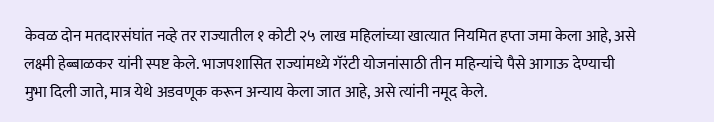केवळ दोन मतदारसंघांत नव्हे तर राज्यातील १ कोटी २५ लाख महिलांच्या खात्यात नियमित हप्ता जमा केला आहे, असे लक्ष्मी हेब्बाळकर यांनी स्पष्ट केले. भाजपशासित राज्यांमध्ये गॅरंटी योजनांसाठी तीन महिन्यांचे पैसे आगाऊ देण्याची मुभा दिली जाते, मात्र येथे अडवणूक करून अन्याय केला जात आहे, असे त्यांनी नमूद केले.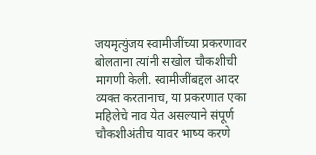जयमृत्युंजय स्वामीजींच्या प्रकरणावर बोलताना त्यांनी सखोल चौकशीची मागणी केली. स्वामीजींबद्दल आदर व्यक्त करतानाच, या प्रकरणात एका महिलेचे नाव येत असल्याने संपूर्ण चौकशीअंतीच यावर भाष्य करणे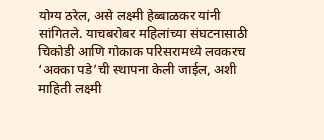योग्य ठरेल, असे लक्ष्मी हेब्बाळकर यांनी सांगितले. याचबरोबर महिलांच्या संघटनासाठी चिकोडी आणि गोकाक परिसरामध्ये लवकरच ‘अक्का पडे’ची स्थापना केली जाईल, अशी माहिती लक्ष्मी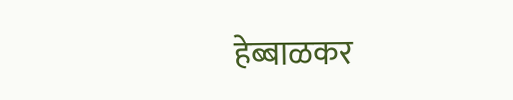हेब्बाळकर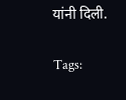यांनी दिली.

Tags: